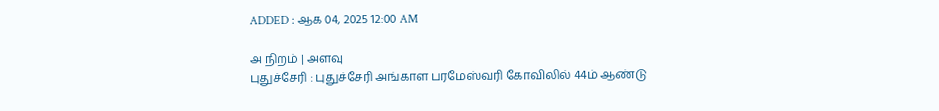ADDED : ஆக 04, 2025 12:00 AM

அ நிறம் | அளவு
புதுச்சேரி : புதுச்சேரி அங்காள பரமேஸ்வரி கோவிலில் 44ம் ஆண்டு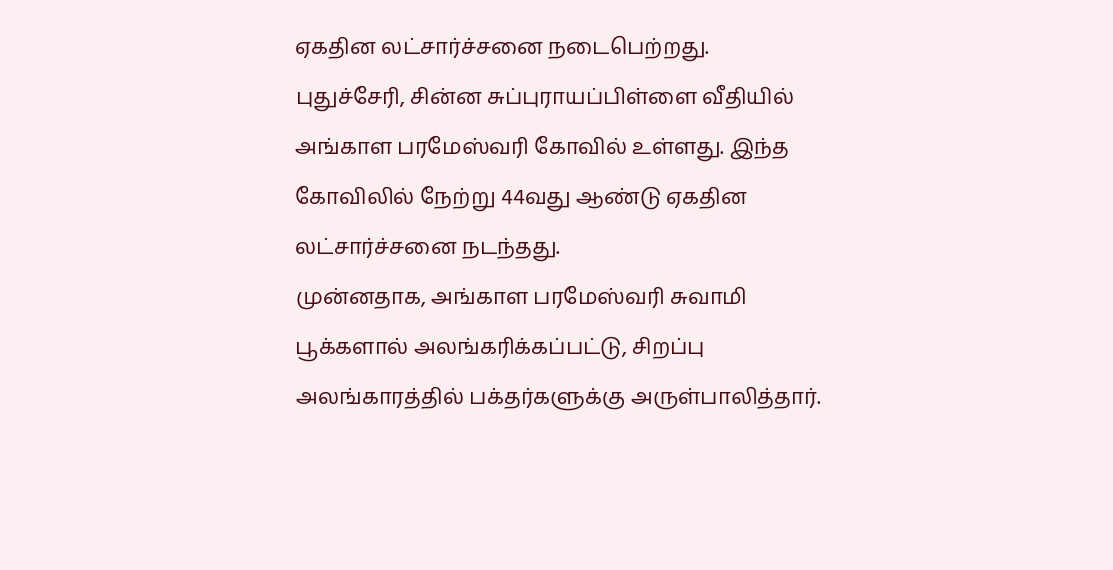ஏகதின லட்சார்ச்சனை நடைபெற்றது.
புதுச்சேரி, சின்ன சுப்புராயப்பிள்ளை வீதியில் அங்காள பரமேஸ்வரி கோவில் உள்ளது. இந்த கோவிலில் நேற்று 44வது ஆண்டு ஏகதின லட்சார்ச்சனை நடந்தது.
முன்னதாக, அங்காள பரமேஸ்வரி சுவாமி பூக்களால் அலங்கரிக்கப்பட்டு, சிறப்பு அலங்காரத்தில் பக்தர்களுக்கு அருள்பாலித்தார்.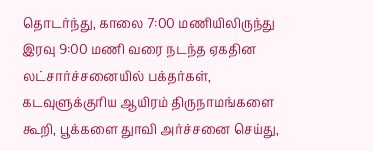தொடர்ந்து, காலை 7:00 மணியிலிருந்து இரவு 9:00 மணி வரை நடந்த ஏகதின லட்சார்ச்சனையில் பக்தர்கள், கடவுளுக்குரிய ஆயிரம் திருநாமங்களை கூறி, பூக்களை துாவி அர்ச்சனை செய்து,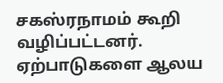சகஸ்ரநாமம் கூறி வழிப்பட்டனர்.
ஏற்பாடுகளை ஆலய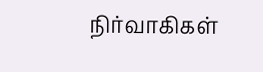நிர்வாகிகள்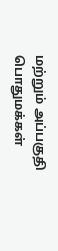மற்றும் அப்பகுதி பொதுமக்கள்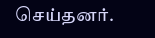செய்தனர்.